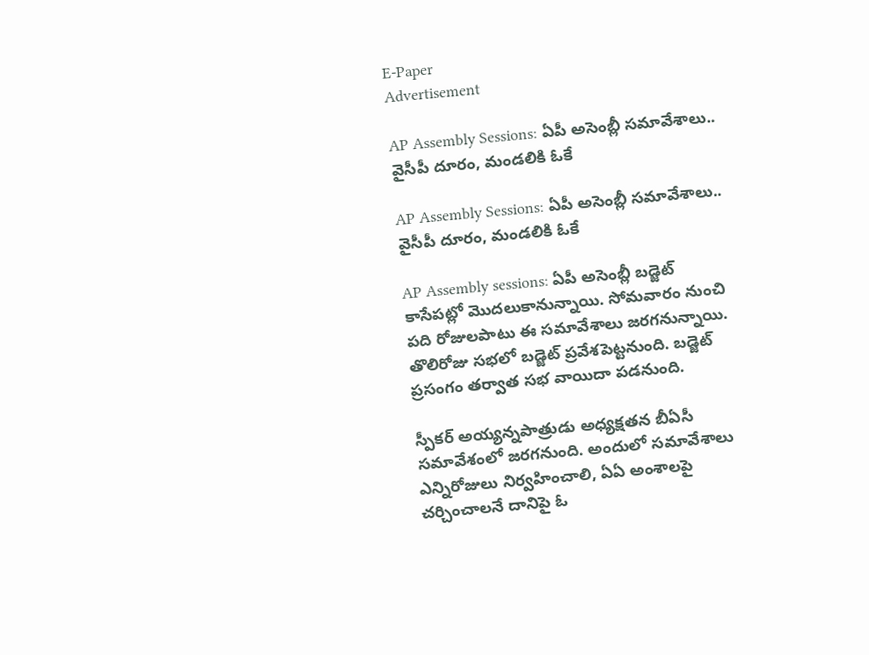E-Paper
Advertisement

AP Assembly Sessions: ఏపీ అసెంబ్లీ సమావేశాలు.. వైసీపీ దూరం, మండలికి ఓకే

AP Assembly Sessions: ఏపీ అసెంబ్లీ సమావేశాలు.. వైసీపీ దూరం, మండలికి ఓకే

AP Assembly sessions: ఏపీ అసెంబ్లీ బడ్జెట్ కాసేపట్లో మొదలుకానున్నాయి. సోమవారం నుంచి పది రోజులపాటు ఈ సమావేశాలు జరగనున్నాయి. తొలిరోజు సభలో బడ్జెట్ ప్రవేశపెట్టనుంది. బడ్జెట్ ప్రసంగం తర్వాత సభ వాయిదా పడనుంది.

స్పీకర్ అయ్యన్నపాత్రుడు అధ్యక్షతన బీఏసీ సమావేశంలో జరగనుంది. అందులో సమావేశాలు ఎన్నిరోజులు నిర్వహించాలి, ఏఏ అంశాలపై చర్చించాలనే దానిపై ఓ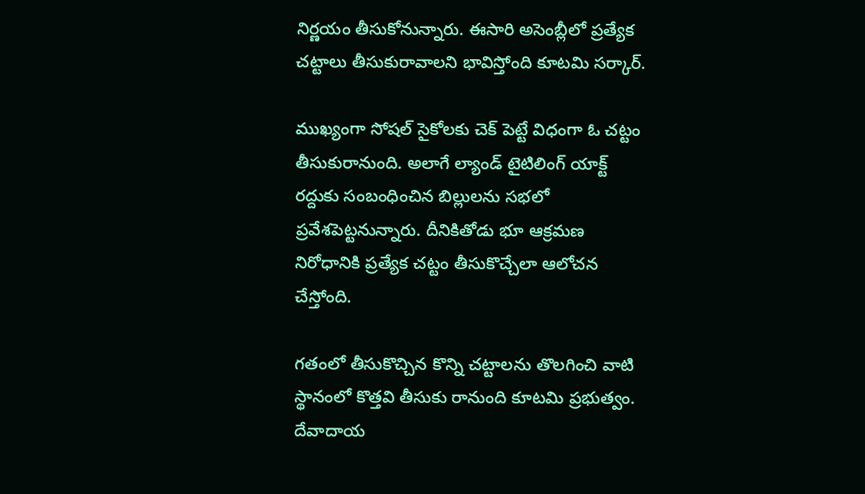నిర్ణయం తీసుకోనున్నారు. ఈసారి అసెంబ్లీలో ప్రత్యేక చట్టాలు తీసుకురావాలని భావిస్తోంది కూటమి సర్కార్.

ముఖ్యంగా సోషల్ సైకోలకు చెక్ పెట్టే విధంగా ఓ చట్టం తీసుకురానుంది. అలాగే ల్యాండ్ టైటిలింగ్ యాక్ట్ రద్దుకు సంబంధించిన బిల్లులను సభలో ప్రవేశపెట్టనున్నారు. దీనికితోడు భూ ఆక్రమణ నిరోధానికి ప్రత్యేక చట్టం తీసుకొచ్చేలా ఆలోచన చేస్తోంది.

గతంలో తీసుకొచ్చిన కొన్ని చట్టాలను తొలగించి వాటి స్థానంలో కొత్తవి తీసుకు రానుంది కూటమి ప్రభుత్వం. దేవాదాయ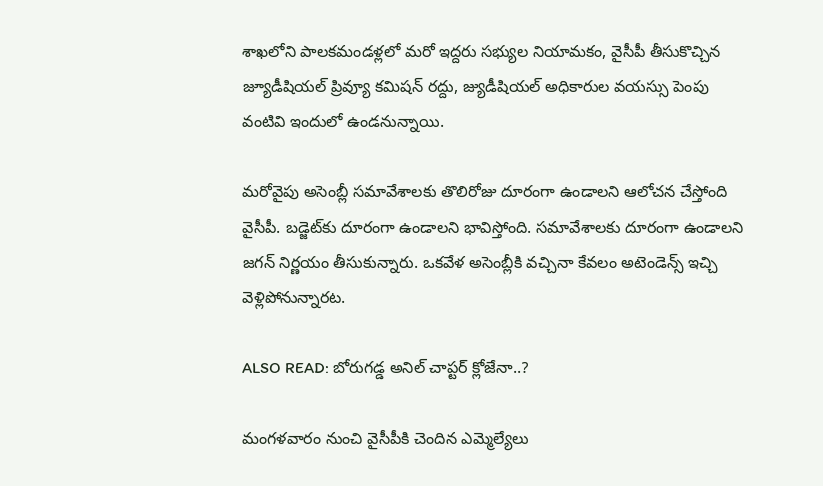శాఖలోని పాలకమండళ్లలో మరో ఇద్దరు సభ్యుల నియామకం, వైసీపీ తీసుకొచ్చిన జ్యూడీషియల్ ప్రివ్యూ కమిషన్ రద్దు, జ్యుడీషియల్ అధికారుల వయస్సు పెంపు వంటివి ఇందులో ఉండనున్నాయి.

మరోవైపు అసెంబ్లీ సమావేశాలకు తొలిరోజు దూరంగా ఉండాలని ఆలోచన చేస్తోంది వైసీపీ. బడ్జెట్‌కు దూరంగా ఉండాలని భావిస్తోంది. సమావేశాలకు దూరంగా ఉండాలని జగన్ నిర్ణయం తీసుకున్నారు. ఒకవేళ అసెంబ్లీకి వచ్చినా కేవలం అటెండెన్స్ ఇచ్చి వెళ్లిపోనున్నారట.

ALSO READ: బోరుగడ్డ అనిల్ చాప్టర్ క్లోజేనా..?

మంగళవారం నుంచి వైసీపీకి చెందిన ఎమ్మెల్యేలు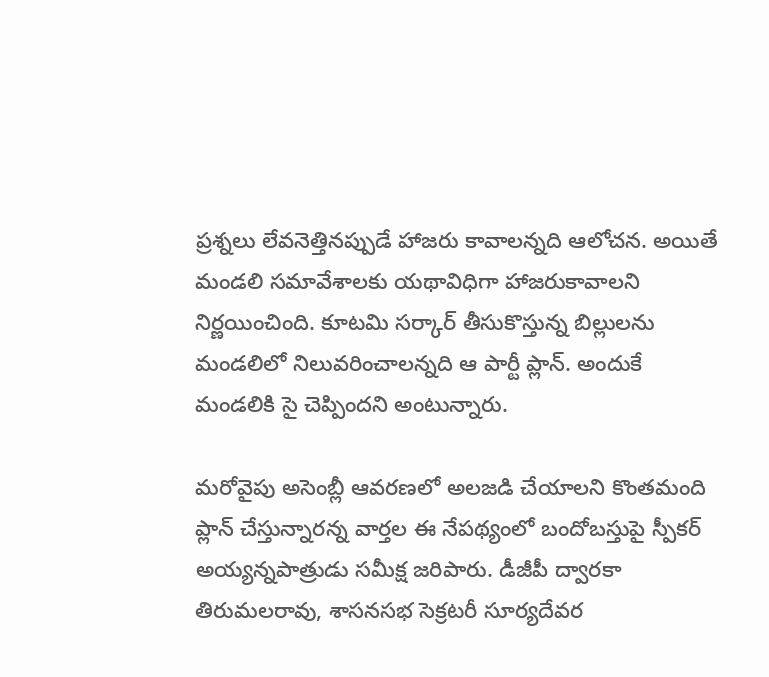ప్రశ్నలు లేవనెత్తినప్పుడే హాజరు కావాలన్నది ఆలోచన. అయితే మండలి సమావేశాలకు యథావిధిగా హాజరుకావాలని నిర్ణయించింది. కూటమి సర్కార్ తీసుకొస్తున్న బిల్లులను మండలిలో నిలువరించాలన్నది ఆ పార్టీ ప్లాన్. అందుకే మండలికి సై చెప్పిందని అంటున్నారు.

మరోవైపు అసెంబ్లీ ఆవరణలో అలజడి చేయాలని కొంతమంది ప్లాన్ చేస్తున్నారన్న వార్తల ఈ నేపథ్యంలో బందోబస్తుపై స్పీకర్ అయ్యన్నపాత్రుడు సమీక్ష జరిపారు. డీజీపీ ద్వారకా తిరుమలరావు, శాసనసభ సెక్రటరీ సూర్యదేవర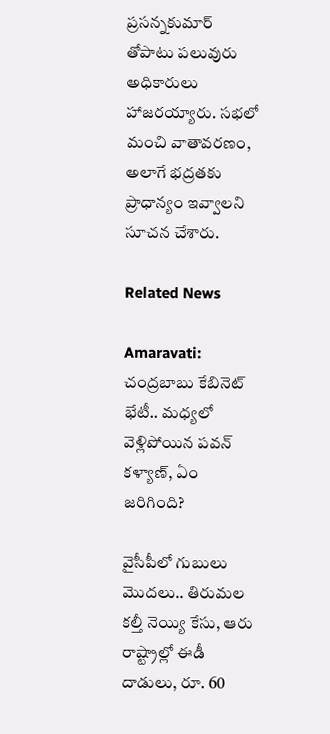ప్రసన్నకుమార్ తోపాటు పలువురు అధికారులు హాజరయ్యారు. సభలో మంచి వాతావరణం, అలాగే భద్రతకు ప్రాధాన్యం ఇవ్వాలని సూచన చేశారు.

Related News

Amaravati: చంద్రబాబు కేబినెట్ భేటీ.. మధ్యలో వెళ్లిపోయిన పవన్ కళ్యాణ్, ఏం జరిగింది?

వైసీపీలో గుబులు మొదలు.. తిరుమల కల్తీ నెయ్యి కేసు, ఆరు రాష్ట్రాల్లో ఈడీ దాడులు, రూ. 60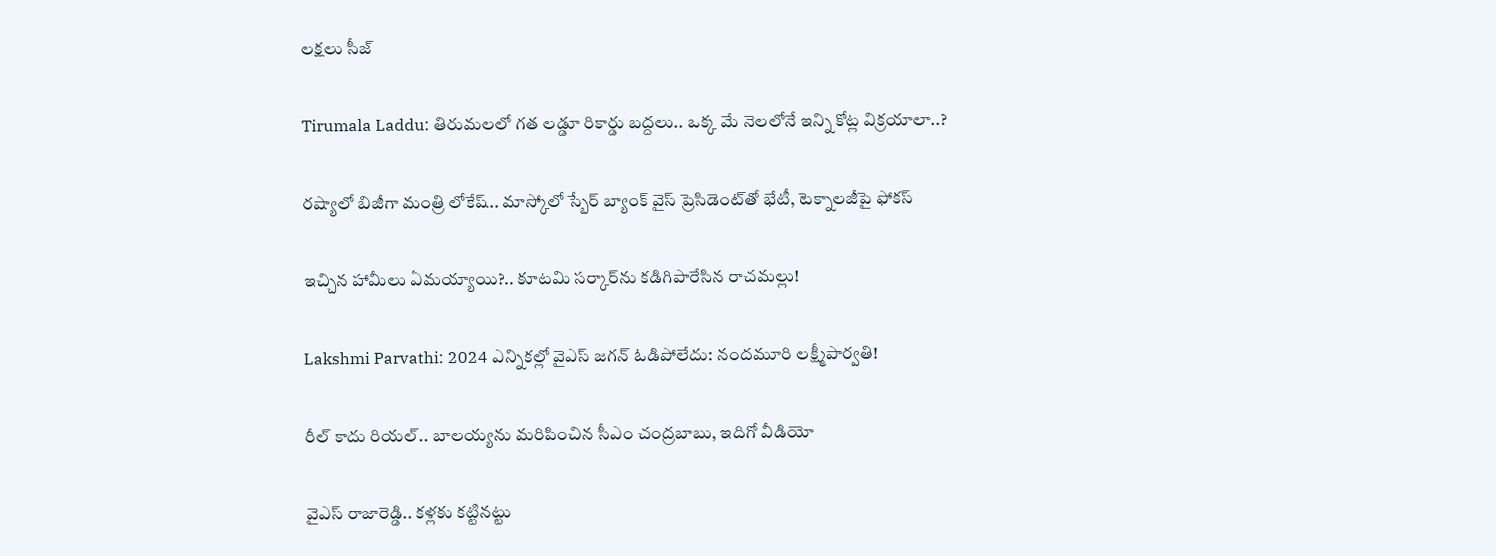లక్షలు సీజ్

Tirumala Laddu: తిరుమలలో గత లడ్డూ రికార్డు బద్దలు.. ఒక్క మే నెలలోనే ఇన్ని కోట్ల విక్రయాలా..?

రష్యాలో బిజీగా మంత్రి లోకేష్.. మాస్కోలో స్బేర్‌ బ్యాంక్ వైస్ ప్రెసిడెంట్‌తో భేటీ, టెక్నాలజీపై ఫోకస్

ఇచ్చిన హామీలు ఏమయ్యాయి?.. కూటమి సర్కార్‌ను కడిగిపారేసిన రాచమల్లు!

Lakshmi Parvathi: 2024 ఎన్నికల్లో వైఎస్ జగన్ ఓడిపోలేదు: నందమూరి లక్ష్మీపార్వతి!

రీల్ కాదు రియల్.. బాలయ్యను మరిపించిన సీఎం చంద్రబాబు, ఇదిగో వీడియో

వైఎస్ రాజారెడ్డి.. కళ్లకు కట్టినట్టు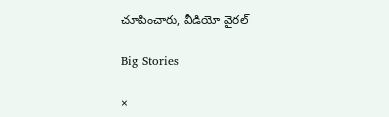చూపించారు, వీడియో వైరల్

Big Stories

×